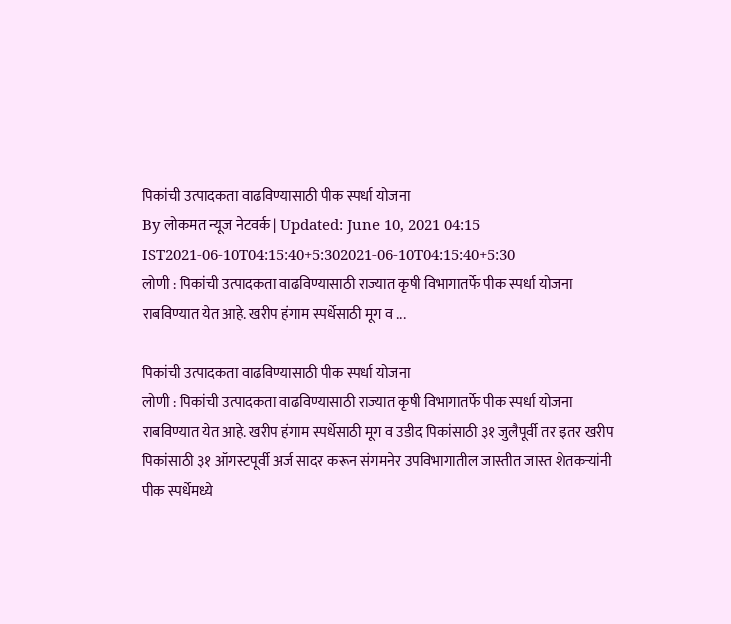पिकांची उत्पादकता वाढविण्यासाठी पीक स्पर्धा योजना
By लोकमत न्यूज नेटवर्क | Updated: June 10, 2021 04:15 IST2021-06-10T04:15:40+5:302021-06-10T04:15:40+5:30
लोणी : पिकांची उत्पादकता वाढविण्यासाठी राज्यात कृषी विभागातर्फे पीक स्पर्धा योजना राबविण्यात येत आहे. खरीप हंगाम स्पर्धेसाठी मूग व ...

पिकांची उत्पादकता वाढविण्यासाठी पीक स्पर्धा योजना
लोणी : पिकांची उत्पादकता वाढविण्यासाठी राज्यात कृषी विभागातर्फे पीक स्पर्धा योजना राबविण्यात येत आहे. खरीप हंगाम स्पर्धेसाठी मूग व उडीद पिकांसाठी ३१ जुलैपूर्वी तर इतर खरीप पिकांसाठी ३१ ऑगस्टपूर्वी अर्ज सादर करून संगमनेर उपविभागातील जास्तीत जास्त शेतकऱ्यांनी पीक स्पर्धेमध्ये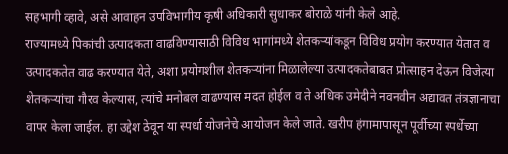सहभागी व्हावे, असे आवाहन उपविभागीय कृषी अधिकारी सुधाकर बोराळे यांनी केले आहे.
राज्यामध्ये पिकांची उत्पादकता वाढविण्यासाठी विविध भागांमध्ये शेतकऱ्यांकडून विविध प्रयोग करण्यात येतात व उत्पादकतेत वाढ करण्यात येते, अशा प्रयोगशील शेतकऱ्यांना मिळालेल्या उत्पादकतेबाबत प्रोत्साहन देऊन विजेत्या शेतकऱ्यांचा गौरव केल्यास, त्यांचे मनोबल वाढण्यास मदत होईल व ते अधिक उमेदीने नवनवीन अद्यावत तंत्रज्ञानाचा वापर केला जाईल. हा उद्देश ठेवून या स्पर्धा योजनेचे आयोजन केले जाते. खरीप हंगामापासून पूर्वीच्या स्पर्धेच्या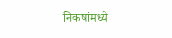निकषांमध्ये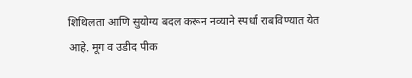शिथिलता आणि सुयोग्य बदल करून नव्याने स्पर्धा राबविण्यात येत आहे. मूग व उडीद पीक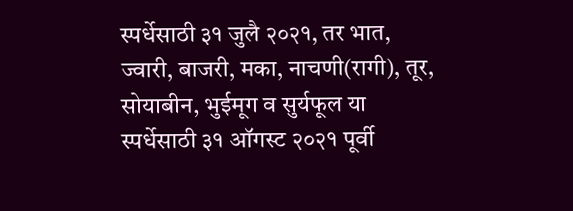स्पर्धेसाठी ३१ जुलै २०२१, तर भात, ज्वारी, बाजरी, मका, नाचणी(रागी), तूर, सोयाबीन, भुईमूग व सुर्यफूल या स्पर्धेसाठी ३१ ऑगस्ट २०२१ पूर्वी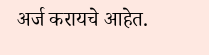अर्ज करायचे आहेत.